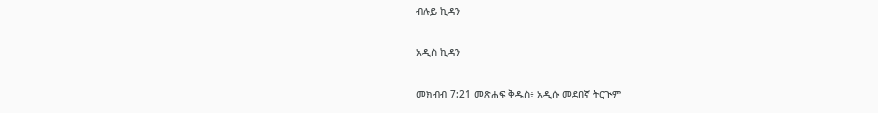ብሉይ ኪዳን

አዲስ ኪዳን

መክብብ 7:21 መጽሐፍ ቅዱስ፥ አዲሱ መደበኛ ትርጒም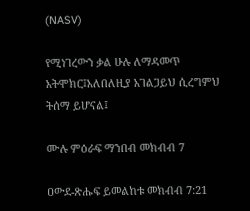(NASV)

የሚነገረውን ቃል ሁሉ ለማዳመጥ አትሞክር፤አለበለዚያ አገልጋይህ ሲረግምህ ትሰማ ይሆናል፤

ሙሉ ምዕራፍ ማንበብ መክብብ 7

ዐውደ-ጽሑፍ ይመልከቱ መክብብ 7:21